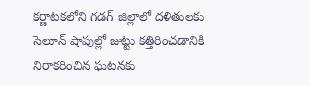కర్ణాటకలోని గడగ్ జిల్లాలో దళితులకు సెలూన్ షాపుల్లో జుట్టు కత్తిరించడానికి నిరాకరించిన ఘటనకు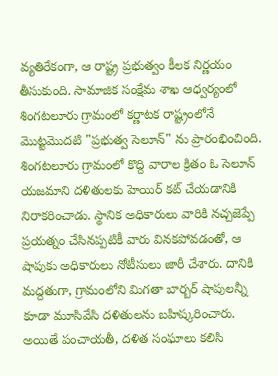వ్యతిరేకంగా, ఆ రాష్ట్ర ప్రభుత్వం కీలక నిర్ణయం తీసుకుంది. సామాజిక సంక్షేమ శాఖ ఆధ్వర్యంలో శింగటలూరు గ్రామంలో కర్ణాటక రాష్ట్రంలోనే మొట్టమొదటి "ప్రభుత్వ సెలూన్" ను ప్రారంభించింది.
శింగటలూరు గ్రామంలో కొద్ది వారాల క్రితం ఓ సెలూన్ యజమాని దళితులకు హెయిర్ కట్ చేయడానికి నిరాకరించాడు. స్థానిక అధికారులు వారికి నచ్చజెప్పే ప్రయత్నం చేసినప్పటికీ వారు వినకపోవడంతో, ఆ షాపుకు అధికారులు నోటీసులు జారీ చేశారు. దానికి మద్దతుగా, గ్రామంలోని మిగతా బార్బర్ షాపులన్నీ కూడా మూసివేసి దళితులను బహిష్కరించారు. అయితే పంచాయతీ, దళిత సంఘాలు కలిసి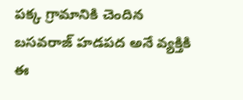పక్క గ్రామానికి చెందిన బసవరాజ్ హడపద అనే వ్యక్తికి ఈ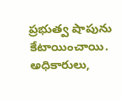ప్రభుత్వ షాపును కేటాయించాయి. అధికారులు,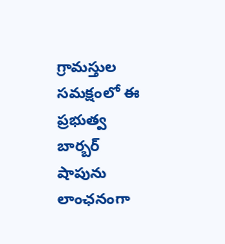గ్రామస్తుల సమక్షంలో ఈ ప్రభుత్వ బార్బర్ షాపును లాంఛనంగా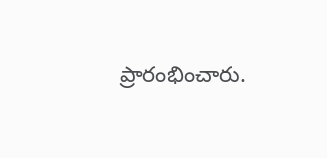ప్రారంభించారు.